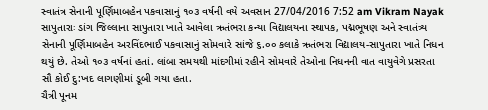સ્વાતંત્ર સેનાની પૂર્ણિમાબહેન પકવાસાનું ૧૦૩ વર્ષની વયે અવસાન 27/04/2016 7:52 am Vikram Nayak સાપુતારાઃ ડાંગ જિલ્લાના સાપુતારા ખાતે આવેલા ઋતંભરા કન્યા વિદ્યાલયના સ્થાપક, પદ્મભૂષણ અને સ્વાતંત્ર્ય સેનાની પૂર્ણિમાબહેન અરવિંદભાઈ પકવાસાનું સોમવારે સાંજે ૬.૦૦ કલાકે ઋતંભરા વિદ્યાલય-સાપુતારા ખાતે નિધન થયું છે. તેઓ ૧૦૩ વર્ષનાં હતાં. લાંબા સમયથી માંદગીમાં રહીને સોમવારે તેઓના નિધનની વાત વાયુવેગે પ્રસરતા સૌ કોઈ દુ:ખદ લાગણીમાં ડૂબી ગયા હતા.
ચૈત્રી પૂનમ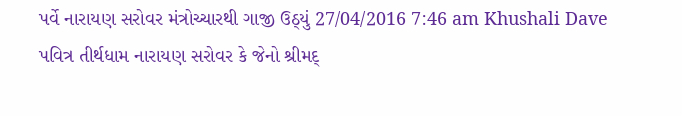પર્વે નારાયણ સરોવર મંત્રોચ્ચારથી ગાજી ઉઠ્યું 27/04/2016 7:46 am Khushali Dave પવિત્ર તીર્થધામ નારાયણ સરોવર કે જેનો શ્રીમદ્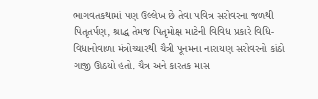ભાગવતકથામાં પણ ઉલ્લેખ છે તેવા પવિત્ર સરોવરના જળથી પિતૃતર્પણ, શ્રાદ્ધ તેમજ પિતૃમોક્ષ માટેની વિવિધ પ્રકારે વિધિ-વિધાનોવાળા મંત્રોચ્ચારથી ચૈત્રી પૂનમના નારાયણ સરોવરનો કાંઠો ગાજી ઊઠયો હતો. ચૈત્ર અને કારતક માસ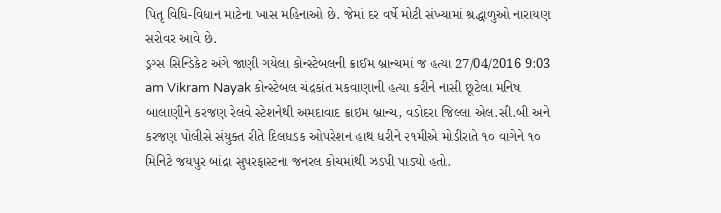પિતૃ વિધિ-વિધાન માટેના ખાસ મહિનાઓ છે. જેમાં દર વર્ષે મોટી સંખ્યામાં શ્રદ્ધાળુઓ નારાયણ સરોવર આવે છે.
ડ્રગ્સ સિન્ડિકેટ અંગે જાણી ગયેલા કોન્સ્ટેબલની ક્રાઈમ બ્રાન્ચમાં જ હત્યા 27/04/2016 9:03 am Vikram Nayak કોન્સ્ટેબલ ચંદ્રકાંત મકવાણાની હત્યા કરીને નાસી છૂટેલા મનિષ બાલાણીને કરજણ રેલવે સ્ટેશનેથી અમદાવાદ ક્રાઇમ બ્રાન્ચ, વડોદરા જિલ્લા એલ.સી.બી અને કરજણ પોલીસે સંયુક્ત રીતે દિલધડક ઓપરેશન હાથ ધરીને ૨૧મીએ મોડીરાતે ૧૦ વાગેને ૧૦ મિનિટે જયપુર બાંદ્રા સુપરફાસ્ટના જનરલ કોચમાંથી ઝડપી પાડ્યો હતો.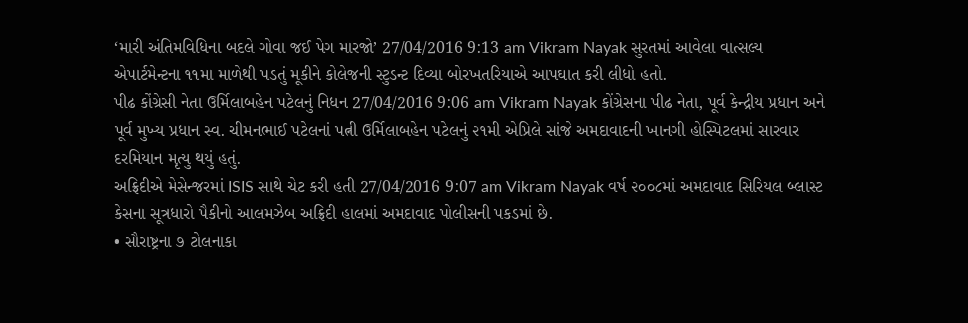‘મારી અંતિમવિધિના બદલે ગોવા જઈ પેગ મારજો’ 27/04/2016 9:13 am Vikram Nayak સુરતમાં આવેલા વાત્સલ્ય એપાર્ટમેન્ટના ૧૧મા માળેથી પડતું મૂકીને કોલેજની સ્ટુડન્ટ દિવ્યા બોરખતરિયાએ આપઘાત કરી લીધો હતો.
પીઢ કોંગ્રેસી નેતા ઉર્મિલાબહેન પટેલનું નિધન 27/04/2016 9:06 am Vikram Nayak કોંગ્રેસના પીઢ નેતા, પૂર્વ કેન્દ્રીય પ્રધાન અને પૂર્વ મુખ્ય પ્રધાન સ્વ. ચીમનભાઈ પટેલનાં પત્ની ઉર્મિલાબહેન પટેલનું ૨૧મી એપ્રિલે સાંજે અમદાવાદની ખાનગી હોસ્પિટલમાં સારવાર દરમિયાન મૃત્યુ થયું હતું.
અફ્રિદીએ મેસેન્જરમાં ISIS સાથે ચેટ કરી હતી 27/04/2016 9:07 am Vikram Nayak વર્ષ ૨૦૦૮માં અમદાવાદ સિરિયલ બ્લાસ્ટ કેસના સૂત્રધારો પૈકીનો આલમઝેબ અફ્રિદી હાલમાં અમદાવાદ પોલીસની પકડમાં છે.
• સૌરાષ્ટ્રના ૭ ટોલનાકા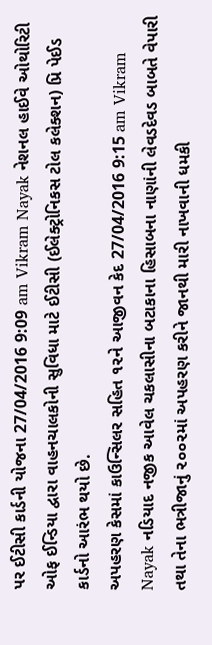પર ઈટીસી કાર્ડની યોજના 27/04/2016 9:09 am Vikram Nayak નેશનલ હાઈવે ઓથોરિટી ઓફ ઈન્ડિયા દ્વારા વાહનચાલકોની સુવિધા માટે ઈટીસી (ઈલેક્ટ્રોનિકસ ટોલ કલેક્શન) પ્રિ પેઈડ કાર્ડનો આરંભ થયો છે.
અપહરણ કેસમાં કાઉન્સિલર સહિત ૧૨ને આજીવન કેદ 27/04/2016 9:15 am Vikram Nayak નડિયાદ નજીક આવેલ ચકલાસીના બટાકાના હિસાબના નાણાંની લેવડદેવડ બાબતે વેપારી તથા તેના ભત્રીજાનું ૨૦૦૨માં અપહરણ કરીને જાનથી મારી નાખવાની ધમકી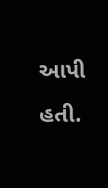આપી હતી.